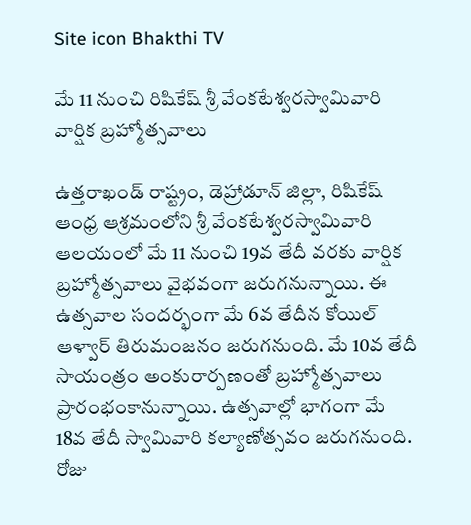Site icon Bhakthi TV

మే 11 నుంచి రిషికేష్‌ శ్రీ వేంకటేశ్వరస్వామివారి వార్షిక బ్రహ్మోత్సవాలు

ఉత్తరాఖండ్ రాష్ట్రం, డెహ్రాడూన్ జిల్లా, రిషికేష్‌ ఆంధ్ర ఆశ్రమంలోని శ్రీ వేంకటేశ్వరస్వామివారి ఆలయంలో మే 11 నుంచి 19వ తేదీ వరకు వార్షిక బ్రహ్మోత్సవాలు వైభవంగా జరుగనున్నాయి. ఈ ఉత్సవాల సందర్భంగా మే 6వ తేదీన కోయిల్‌ ఆళ్వార్‌ తిరుమంజనం జరుగనుంది. మే 10వ తేదీ సాయంత్రం అంకురార్పణంతో బ్రహ్మోత్సవాలు ప్రారంభంకానున్నాయి. ఉత్సవాల్లో భాగంగా మే 18వ తేదీ స్వామివారి కల్యాణోత్సవం జరుగనుంది. రోజు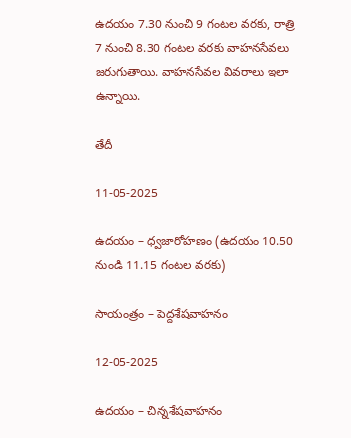ఉదయం 7.30 నుంచి 9 గంటల వరకు, రాత్రి 7 నుంచి 8.30 గంటల వరకు వాహనసేవలు జరుగుతాయి. వాహనసేవల వివరాలు ఇలా ఉన్నాయి.

తేదీ

11-05-2025

ఉదయం – ధ్వజారోహణం (ఉద‌యం 10.50 నుండి 11.15 గంట‌ల వ‌ర‌కు)

సాయంత్రం – పెద్దశేషవాహనం

12-05-2025

ఉదయం – చిన్నశేషవాహనం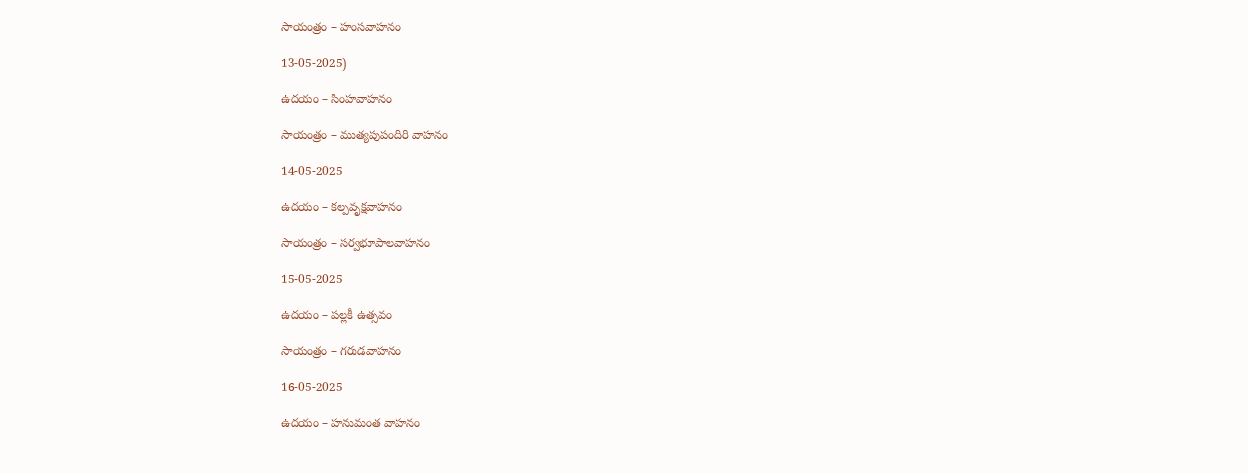సాయంత్రం – హంసవాహనం

13-05-2025)

ఉదయం – సింహవాహనం

సాయంత్రం – ముత్యపుపందిరి వాహనం

14-05-2025

ఉదయం – కల్పవృక్షవాహనం

సాయంత్రం – సర్వభూపాలవాహనం

15-05-2025

ఉదయం – పల్లకీ ఉత్సవం

సాయంత్రం – గరుడవాహనం

16-05-2025

ఉదయం – హనుమంత వాహనం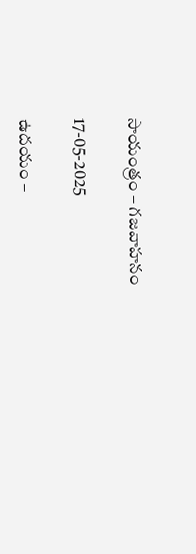సాయంత్రం – గజవాహనం

17-05-2025

ఉదయం –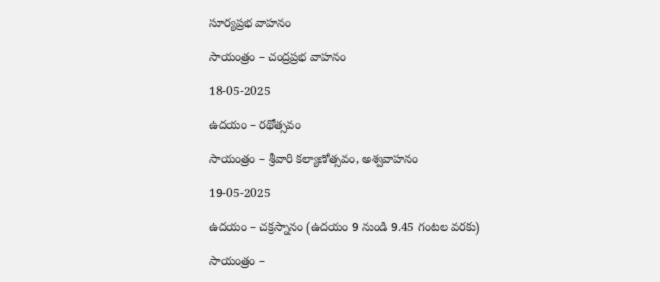సూర్యప్రభ వాహనం

సాయంత్రం – చంద్రప్రభ వాహనం

18-05-2025

ఉదయం – రథోత్సవం

సాయంత్రం – శ్రీవారి కల్యాణోత్సవం, అశ్వవాహనం

19-05-2025

ఉదయం – చక్రస్నానం (ఉద‌యం 9 నుండి 9.45 గంట‌ల వ‌ర‌కు)

సాయంత్రం –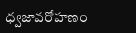ధ్వజావరోహణం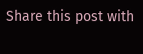Share this post with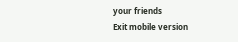your friends
Exit mobile version